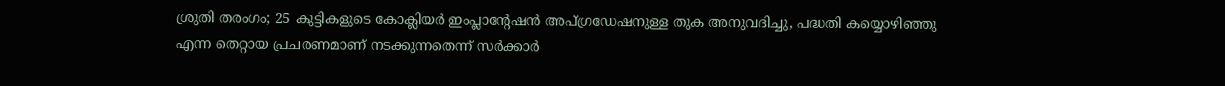ശ്രുതി തരംഗം; 25 കുട്ടികളുടെ കോക്ലിയർ ഇംപ്ലാന്‍റേഷന്‍ അപ്ഗ്രഡേഷനുള്ള തുക അനുവദിച്ചു, പദ്ധതി കയ്യൊഴിഞ്ഞു എന്ന തെറ്റായ പ്രചരണമാണ് നടക്കുന്നതെന്ന് സർക്കാർ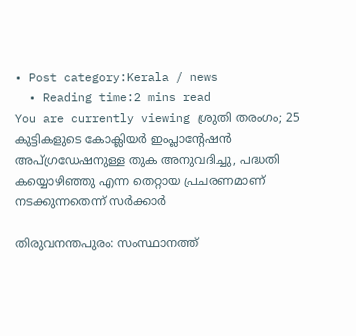• Post category:Kerala / news
  • Reading time:2 mins read
You are currently viewing ശ്രുതി തരംഗം; 25 കുട്ടികളുടെ കോക്ലിയർ ഇംപ്ലാന്‍റേഷന്‍ അപ്ഗ്രഡേഷനുള്ള തുക അനുവദിച്ചു, പദ്ധതി കയ്യൊഴിഞ്ഞു എന്ന തെറ്റായ പ്രചരണമാണ് നടക്കുന്നതെന്ന് സർക്കാർ

തിരുവനന്തപുരം: സംസ്ഥാനത്ത്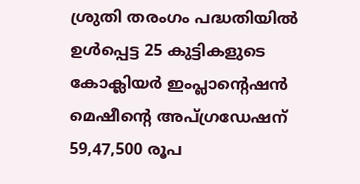ശ്രുതി തരംഗം പദ്ധതിയിൽ ഉള്‍പ്പെട്ട 25 കുട്ടികളുടെ കോക്ലിയര്‍ ഇംപ്ലാൻ്റെഷന്‍ മെഷീൻ്റെ അപ്ഗ്രഡേഷന് 59,47,500 രൂപ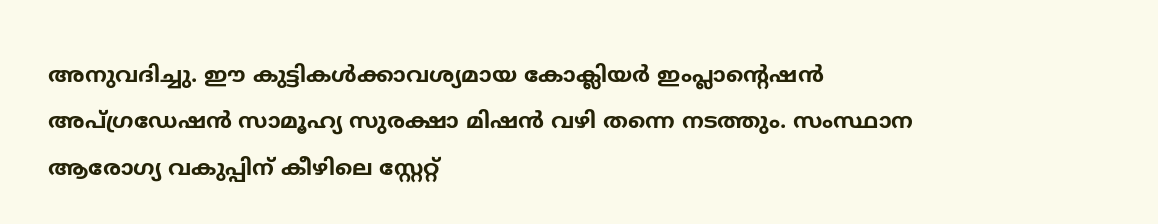അനുവദിച്ചു. ഈ കുട്ടികള്‍ക്കാവശ്യമായ കോക്ലിയര്‍ ഇംപ്ലാൻ്റെഷന്‍ അപ്ഗ്രഡേഷന്‍ സാമൂഹ്യ സുരക്ഷാ മിഷന്‍ വഴി തന്നെ നടത്തും. സംസ്ഥാന ആരോഗ്യ വകുപ്പിന് കീഴിലെ സ്റ്റേറ്റ്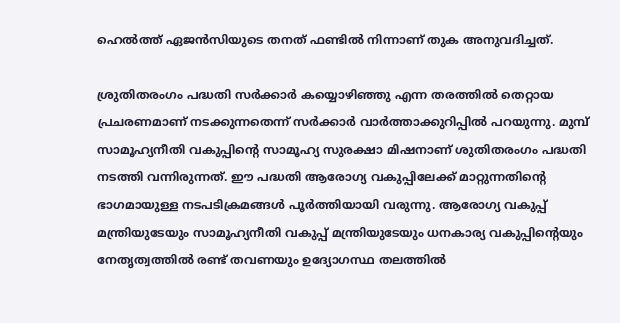ഹെൽത്ത് ഏജൻസിയുടെ തനത് ഫണ്ടിൽ നിന്നാണ് തുക അനുവദിച്ചത്.

ശ്രുതിതരംഗം പദ്ധതി സര്‍ക്കാര്‍ കയ്യൊഴിഞ്ഞു എന്ന തരത്തില്‍ തെറ്റായ പ്രചരണമാണ് നടക്കുന്നതെന്ന് സർക്കാർ വാർത്താക്കുറിപ്പിൽ പറയുന്നു. മുമ്പ് സാമൂഹ്യനീതി വകുപ്പിൻ്റെ സാമൂഹ്യ സുരക്ഷാ മിഷനാണ് ശുതിതരംഗം പദ്ധതി നടത്തി വന്നിരുന്നത്. ഈ പദ്ധതി ആരോഗ്യ വകുപ്പിലേക്ക് മാറ്റുന്നതിൻ്റെ ഭാഗമായുള്ള നടപടിക്രമങ്ങള്‍ പൂര്‍ത്തിയായി വരുന്നു. ആരോഗ്യ വകുപ്പ് മന്ത്രിയുടേയും സാമൂഹ്യനീതി വകുപ്പ് മന്ത്രിയുടേയും ധനകാര്യ വകുപ്പിൻ്റെയും നേതൃത്വത്തില്‍ രണ്ട് തവണയും ഉദ്യോഗസ്ഥ തലത്തില്‍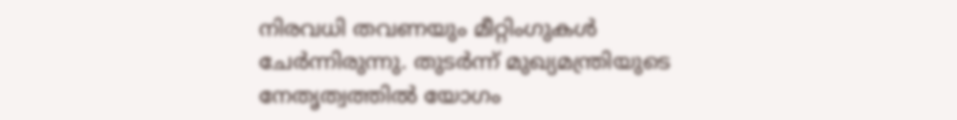നിരവധി തവണയും മീറ്റിംഗുകള്‍ ചേര്‍ന്നിരുന്നു. തുടര്‍ന്ന് മുഖ്യമന്ത്രിയുടെ നേതൃത്വത്തില്‍ യോഗം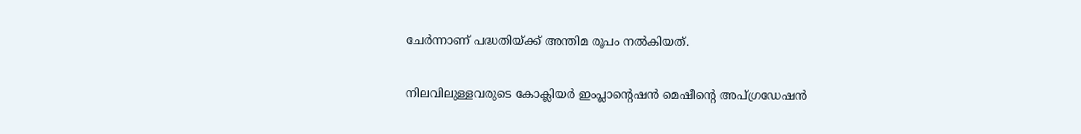ചേര്‍ന്നാണ് പദ്ധതിയ്ക്ക് അന്തിമ രൂപം നല്‍കിയത്.

നിലവിലുള്ളവരുടെ കോക്ലിയര്‍ ഇംപ്ലാൻ്റെഷന്‍ മെഷീൻ്റെ അപ്ഗ്രഡേഷന്‍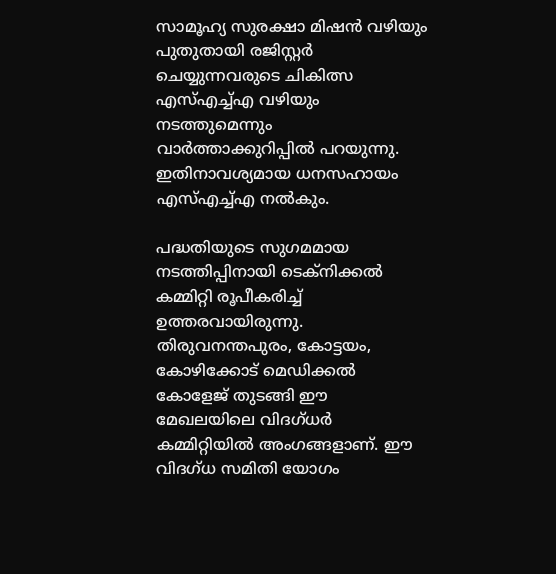സാമൂഹ്യ സുരക്ഷാ മിഷന്‍ വഴിയും പുതുതായി രജിസ്റ്റര്‍ ചെയ്യുന്നവരുടെ ചികിത്സ എസ്എച്ച്എ വഴിയും നടത്തുമെന്നും വാർത്താക്കുറിപ്പിൽ പറയുന്നു. ഇതിനാവശ്യമായ ധനസഹായം എസ്എച്ച്എ നല്‍കും.

പദ്ധതിയുടെ സുഗമമായ നടത്തിപ്പിനായി ടെക്‌നിക്കല്‍ കമ്മിറ്റി രൂപീകരിച്ച് ഉത്തരവായിരുന്നു. തിരുവനന്തപുരം, കോട്ടയം, കോഴിക്കോട് മെഡിക്കല്‍ കോളേജ് തുടങ്ങി ഈ മേഖലയിലെ വിദഗ്ധര്‍ കമ്മിറ്റിയില്‍ അംഗങ്ങളാണ്. ഈ വിദഗ്‌ധ സമിതി യോഗം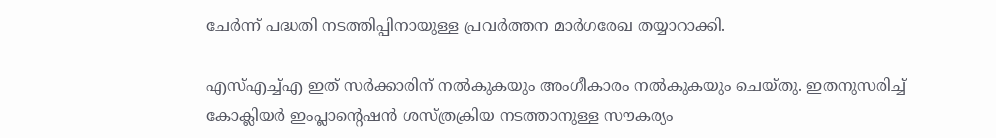ചേര്‍ന്ന് പദ്ധതി നടത്തിപ്പിനായുള്ള പ്രവര്‍ത്തന മാര്‍ഗരേഖ തയ്യാറാക്കി.

എസ്എച്ച്എ ഇത് സര്‍ക്കാരിന് നല്‍കുകയും അംഗീകാരം നല്‍കുകയും ചെയ്‌തു. ഇതനുസരിച്ച് കോക്ലിയര്‍ ഇംപ്ലാൻ്റെഷന്‍ ശസ്ത്രക്രിയ നടത്താനുള്ള സൗകര്യം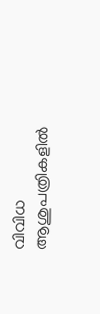വിവിധ ആശുപത്രികളില്‍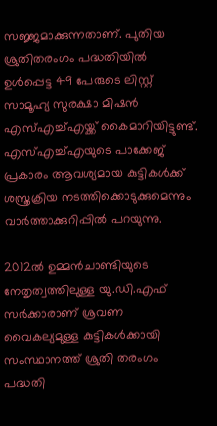സജ്ജമാക്കുന്നതാണ്. പുതിയ ശ്രുതിതരംഗം പദ്ധതിയില്‍ ഉള്‍പ്പെട്ട 49 പേരുടെ ലിസ്റ്റ് സാമൂഹ്യ സുരക്ഷാ മിഷന്‍ എസ്എച്ച്എയ്ക്ക് കൈമാറിയിട്ടുണ്ട്. എസ്എച്ച്എയുടെ പാക്കേജ് പ്രകാരം ആവശ്യമായ കുട്ടികള്‍ക്ക് ശസ്ത്രക്രിയ നടത്തിക്കൊടുക്കുമെന്നും വാർത്താക്കുറിപ്പില്‍ പറയുന്നു.

2012ൽ ഉമ്മൻചാണ്ടിയുടെ നേതൃത്വത്തിലുള്ള യു‍.ഡി.എഫ് സർക്കാരാണ് ശ്രവണ വൈകല്യമുള്ള കുട്ടികൾക്കായി സംസ്ഥാനത്ത് ശ്രുതി തരംഗം പദ്ധതി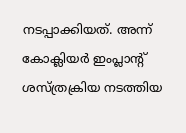നടപ്പാക്കിയത്. അന്ന് കോക്ലിയർ ഇംപ്ലാന്‍റ് ശസ്ത്രക്രിയ നടത്തിയ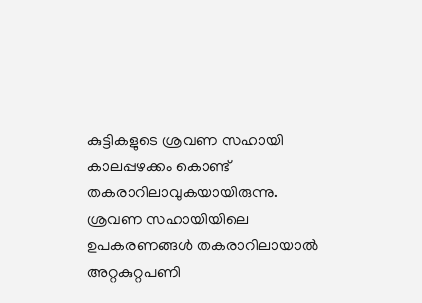കുട്ടികളുടെ ശ്രവണ സഹായി കാലപ്പഴക്കം കൊണ്ട് തകരാറിലാവുകയായിരുന്നു. ശ്രവണ സഹായിയിലെ ഉപകരണങ്ങൾ തകരാറിലായാൽ അറ്റകുറ്റപണി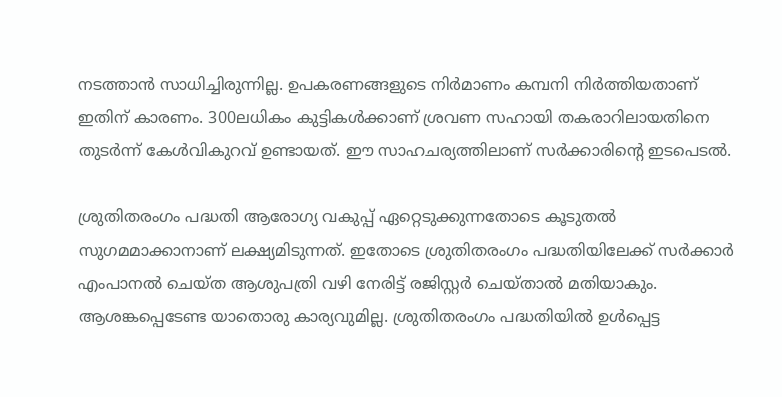നടത്താൻ സാധിച്ചിരുന്നില്ല. ഉപകരണങ്ങളുടെ നിർമാണം കമ്പനി നിർത്തിയതാണ് ഇതിന് കാരണം. 300ലധികം കുട്ടികൾക്കാണ് ശ്രവണ സഹായി തകരാറിലായതിനെ തുടർന്ന് കേൾവികുറവ് ഉണ്ടായത്. ഈ സാഹചര്യത്തിലാണ് സർക്കാരിൻ്റെ ഇടപെടൽ.

ശ്രുതിതരംഗം പദ്ധതി ആരോഗ്യ വകുപ്പ് ഏറ്റെടുക്കുന്നതോടെ കൂടുതല്‍ സുഗമമാക്കാനാണ് ലക്ഷ്യമിടുന്നത്. ഇതോടെ ശ്രുതിതരംഗം പദ്ധതിയിലേക്ക് സര്‍ക്കാര്‍ എംപാനല്‍ ചെയ്‌ത ആശുപത്രി വഴി നേരിട്ട് രജിസ്റ്റര്‍ ചെയ്‌താല്‍ മതിയാകും. ആശങ്കപ്പെടേണ്ട യാതൊരു കാര്യവുമില്ല. ശ്രുതിതരംഗം പദ്ധതിയില്‍ ഉള്‍പ്പെട്ട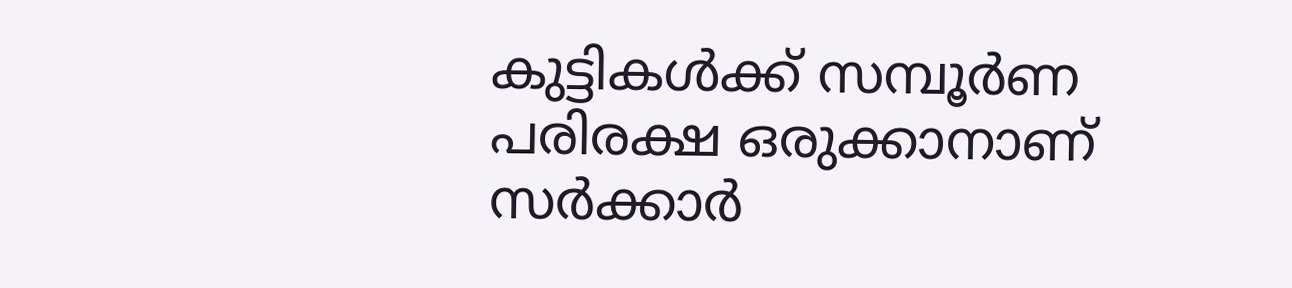കുട്ടികള്‍ക്ക് സമ്പൂര്‍ണ പരിരക്ഷ ഒരുക്കാനാണ് സര്‍ക്കാര്‍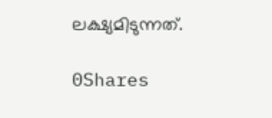ലക്ഷ്യമിടുന്നത്.

0Shares